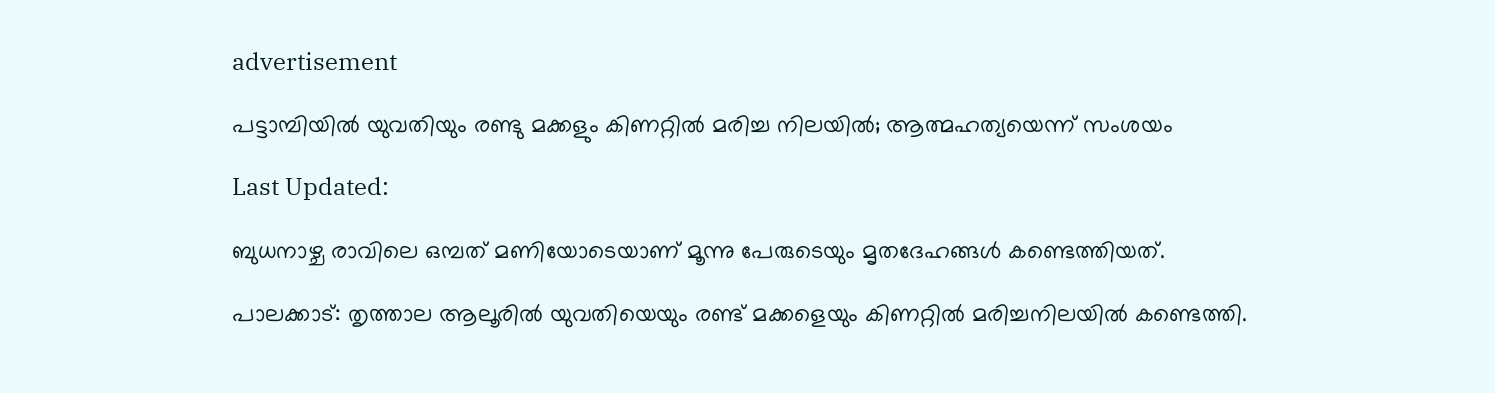advertisement

പട്ടാമ്പിയിൽ യുവതിയും രണ്ടു മക്കളും കിണറ്റിൽ മരിച്ച നിലയിൽ; ആത്മഹത്യയെന്ന് സംശയം

Last Updated:

ബുധനാഴ്ച രാവിലെ ഒമ്പത് മണിയോടെയാണ് മൂന്നു പേരുടെയും മൃതദേഹങ്ങള്‍ കണ്ടെത്തിയത്.

പാലക്കാട്: തൃത്താല ആലൂരില്‍ യുവതിയെയും രണ്ട് മക്കളെയും കിണറ്റില്‍ മരിച്ചനിലയില്‍ കണ്ടെത്തി.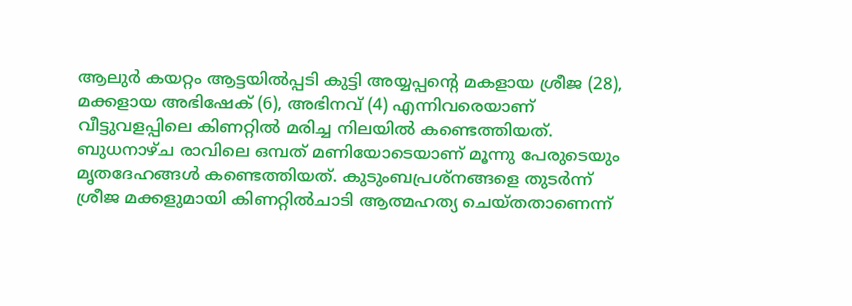ആലുര്‍ കയറ്റം ആട്ടയില്‍പ്പടി കുട്ടി അയ്യപ്പന്‍റെ മകളായ ശ്രീജ (28), മക്കളായ അഭിഷേക് (6), അഭിനവ് (4) എന്നിവരെയാണ് വീട്ടുവളപ്പിലെ കിണറ്റിൽ മരിച്ച നിലയിൽ കണ്ടെത്തിയത്. ബുധനാഴ്ച രാവിലെ ഒമ്പത് മണിയോടെയാണ് മൂന്നു പേരുടെയും മൃതദേഹങ്ങള്‍ കണ്ടെത്തിയത്. കുടുംബപ്രശ്‌നങ്ങളെ തുടര്‍ന്ന് ശ്രീജ മക്കളുമായി കിണറ്റില്‍ചാടി ആത്മഹത്യ ചെയ്തതാണെന്ന്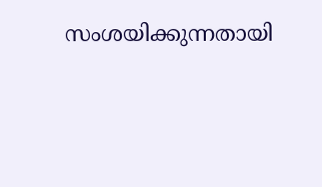സംശയിക്കുന്നതായി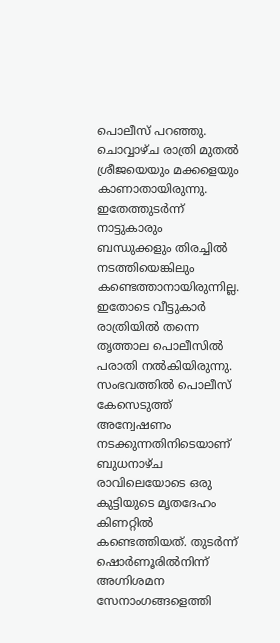പൊലീസ് പറഞ്ഞു.
ചൊവ്വാഴ്ച രാത്രി മുതല്‍ ശ്രീജയെയും മക്കളെയും കാണാതായിരുന്നു. ഇതേത്തുടർന്ന് നാട്ടുകാരും ബന്ധുക്കളും തിരച്ചിൽ നടത്തിയെങ്കിലും കണ്ടെത്താനായിരുന്നില്ല. ഇതോടെ വീട്ടുകാര്‍ രാത്രിയിൽ തന്നെ തൃത്താല പൊലീസില്‍ പരാതി നല്‍കിയിരുന്നു.
സംഭവത്തിൽ പൊലീസ് കേസെടുത്ത് അന്വേഷണം നടക്കുന്നതിനിടെയാണ് ബുധനാഴ്ച രാവിലെയോടെ ഒരു കുട്ടിയുടെ മൃതദേഹം കിണറ്റില്‍ കണ്ടെത്തിയത്. തുടര്‍ന്ന് ഷൊര്‍ണൂരില്‍നിന്ന് അഗ്നിശമന സേനാംഗങ്ങളെത്തി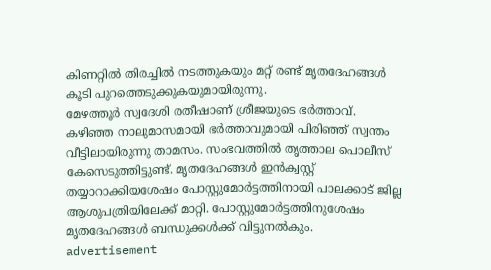കിണറ്റില്‍ തിരച്ചില്‍ നടത്തുകയും മറ്റ് രണ്ട് മൃതദേഹങ്ങള്‍ കൂടി പുറത്തെടുക്കുകയുമായിരുന്നു.
മേഴത്തൂര്‍ സ്വദേശി രതീഷാണ് ശ്രീജയുടെ ഭര്‍ത്താവ്. കഴിഞ്ഞ നാലുമാസമായി ഭര്‍ത്താവുമായി പിരിഞ്ഞ് സ്വന്തം വീട്ടിലായിരുന്നു താമസം. സംഭവത്തില്‍ തൃത്താല പൊലീസ് കേസെടുത്തിട്ടുണ്ട്. മൃതദേഹങ്ങള്‍ ഇൻക്വസ്റ്റ് തയ്യാറാക്കിയശേഷം പോസ്റ്റുമോര്‍ട്ടത്തിനായി പാലക്കാട് ജില്ല ആശുപത്രിയിലേക്ക് മാറ്റി. പോസ്റ്റുമോർട്ടത്തിനുശേഷം മൃതദേഹങ്ങൾ ബന്ധുക്കൾക്ക് വിട്ടുനൽകും.
advertisement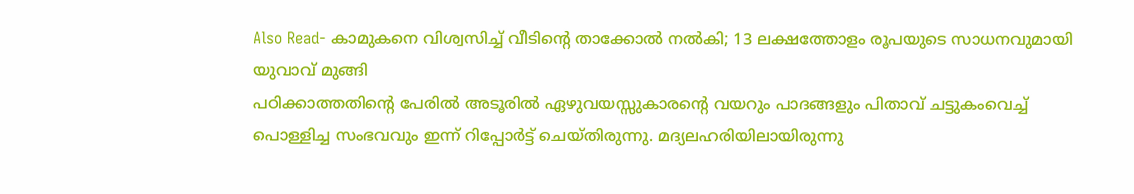Also Read- കാമുകനെ വിശ്വസിച്ച് വീടിന്റെ താക്കോൽ നൽകി; 13 ലക്ഷത്തോളം രൂപയുടെ സാധനവുമായി യുവാവ് മുങ്ങി
പഠിക്കാത്തതിന്റെ പേരിൽ അടൂരിൽ ഏഴുവയസ്സുകാരന്റെ വയറും പാദങ്ങളും പിതാവ് ചട്ടുകംവെച്ച് പൊള്ളിച്ച സംഭവവും ഇന്ന് റിപ്പോർട്ട് ചെയ്തിരുന്നു. മദ്യലഹരിയിലായിരുന്നു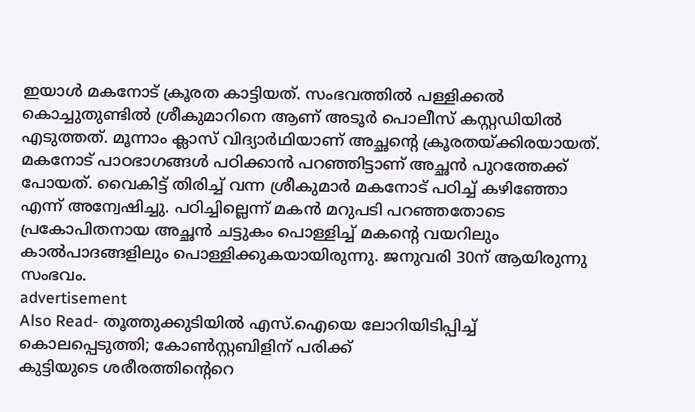ഇയാൾ മകനോട് ക്രൂരത കാട്ടിയത്. സംഭവത്തിൽ പള്ളിക്കല്‍ കൊച്ചുതുണ്ടില്‍ ശ്രീകുമാറിനെ ആണ് അടൂര്‍ പൊലീസ് കസ്റ്റഡിയിൽ എടുത്തത്. മൂന്നാം ക്ലാസ് വിദ്യാർഥിയാണ് അച്ഛന്‍റെ ക്രൂരതയ്ക്കിരയായത്. മകനോട് പാഠഭാഗങ്ങള്‍ പഠിക്കാന്‍ പറഞ്ഞിട്ടാണ് അച്ഛന്‍ പുറത്തേക്ക് പോയത്. വൈകിട്ട് തിരിച്ച് വന്ന ശ്രീകുമാര്‍ മകനോട് പഠിച്ച് കഴിഞ്ഞോ എന്ന് അന്വേഷിച്ചു. പഠിച്ചില്ലെന്ന് മകന്‍ മറുപടി പറഞ്ഞതോടെ പ്രകോപിതനായ അച്ഛന്‍ ചട്ടുകം പൊള്ളിച്ച് മകന്‍റെ വയറിലും കാല്‍പാദങ്ങളിലും പൊള്ളിക്കുകയായിരുന്നു. ജനുവരി 30ന് ആയിരുന്നു സംഭവം.
advertisement
Also Read- തൂത്തുക്കുടിയില്‍ എസ്.ഐയെ ലോറിയിടിപ്പിച്ച് കൊലപ്പെടുത്തി; കോണ്‍സ്റ്റബിളിന് പരിക്ക്
കുട്ടിയുടെ ശരീരത്തിന്‍റെറെ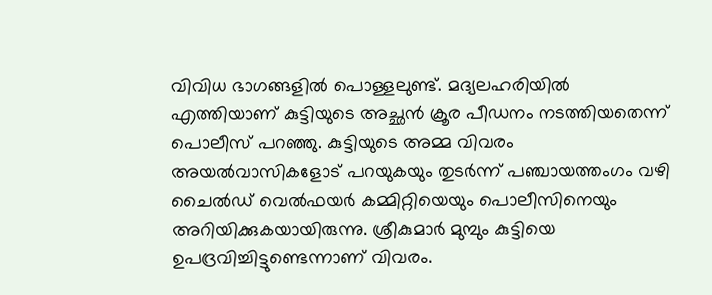വിവിധ ഭാഗങ്ങളില്‍ പൊള്ളലുണ്ട്. മദ്യലഹരിയിൽ എത്തിയാണ് കുട്ടിയുടെ അച്ഛൻ ക്രൂര പീഡനം നടത്തിയതെന്ന് പൊലീസ് പറഞ്ഞു. കുട്ടിയുടെ അമ്മ വിവരം അയല്‍വാസികളോട് പറയുകയും തുടര്‍ന്ന് പഞ്ചായത്തംഗം വഴി ചൈല്‍ഡ് വെല്‍ഫയര്‍ കമ്മിറ്റിയെയും പൊലീസിനെയും അറിയിക്കുകയായിരുന്നു. ശ്രീകുമാര്‍ മുമ്പും കുട്ടിയെ ഉപദ്രവിച്ചിട്ടുണ്ടെന്നാണ് വിവരം.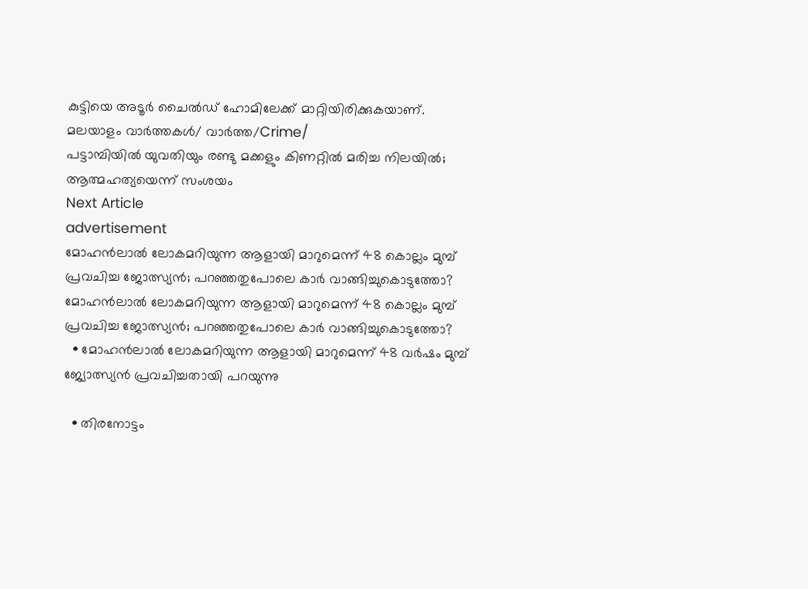കുട്ടിയെ അടൂർ ചൈൽഡ് ഹോമിലേക്ക് മാറ്റിയിരിക്കുകയാണ്.
മലയാളം വാർത്തകൾ/ വാർത്ത/Crime/
പട്ടാമ്പിയിൽ യുവതിയും രണ്ടു മക്കളും കിണറ്റിൽ മരിച്ച നിലയിൽ; ആത്മഹത്യയെന്ന് സംശയം
Next Article
advertisement
മോഹൻലാൽ‌ ലോകമറിയുന്ന ആളായി മാറുമെന്ന് 48 കൊല്ലം മുമ്പ് പ്രവചിച്ച ജോത്സ്യൻ; പറഞ്ഞതുപോലെ കാർ വാങ്ങിച്ചുകൊടുത്തോ?
മോഹൻലാൽ‌ ലോകമറിയുന്ന ആളായി മാറുമെന്ന് 48 കൊല്ലം മുമ്പ് പ്രവചിച്ച ജോത്സ്യൻ; പറഞ്ഞതുപോലെ കാർ വാങ്ങിച്ചുകൊടുത്തോ?
  • മോഹൻലാൽ ലോകമറിയുന്ന ആളായി മാറുമെന്ന് 48 വർഷം മുമ്പ് ജ്യോത്സ്യൻ പ്രവചിച്ചതായി പറയുന്നു

  • തിരനോട്ടം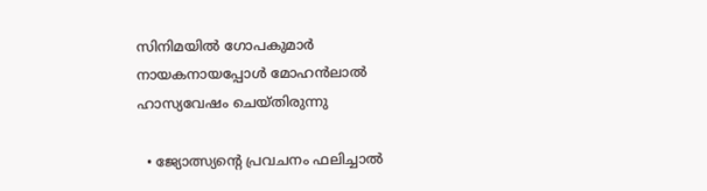സിനിമയിൽ ഗോപകുമാർ നായകനായപ്പോൾ മോഹൻലാൽ ഹാസ്യവേഷം ചെയ്തിരുന്നു

  • ജ്യോത്സ്യന്റെ പ്രവചനം ഫലിച്ചാൽ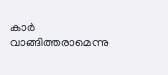കാർ വാങ്ങിത്തരാമെന്നു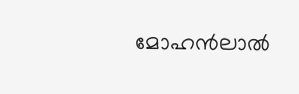മോഹൻലാൽ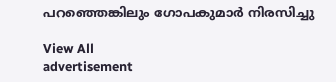പറഞ്ഞെങ്കിലും ഗോപകുമാർ നിരസിച്ചു

View All
advertisement